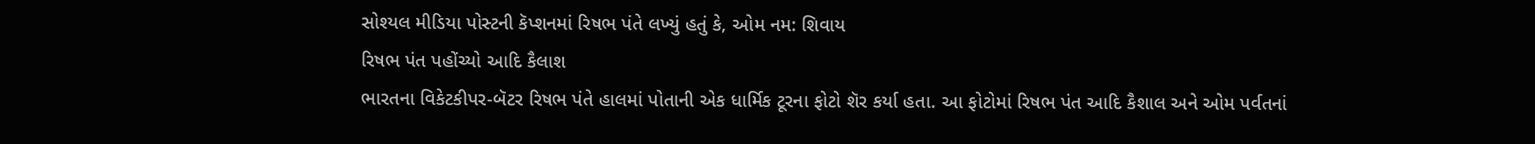સોશ્યલ મીડિયા પોસ્ટની કૅપ્શનમાં રિષભ પંતે લખ્યું હતું કે, ઓમ નમ: શિવાય
રિષભ પંત પહોંચ્યો આદિ કૈલાશ
ભારતના વિકેટકીપર-બૅટર રિષભ પંતે હાલમાં પોતાની એક ધાર્મિક ટૂરના ફોટો શૅર કર્યા હતા. આ ફોટોમાં રિષભ પંત આદિ કૈશાલ અને ઓમ પર્વતનાં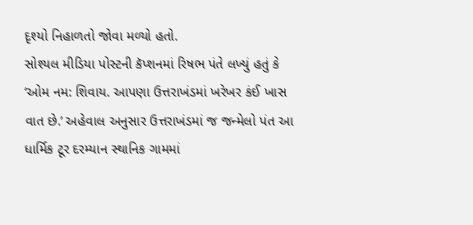દૃશ્યો નિહાળતો જોવા મળ્યો હતો.
સોશ્યલ મીડિયા પોસ્ટની કૅપ્શનમાં રિષભ પંતે લખ્યું હતું કે ‘ઓમ નમ: શિવાય. આપણા ઉત્તરાખંડમાં ખરેખર કંઈ ખાસ વાત છે.’ અહેવાલ અનુસાર ઉત્તરાખંડમાં જ જન્મેલો પંત આ ધાર્મિક ટૂર દરમ્યાન સ્થાનિક ગામમાં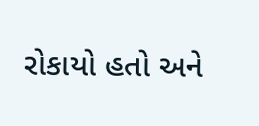રોકાયો હતો અને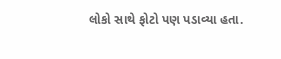લોકો સાથે ફોટો પણ પડાવ્યા હતા.